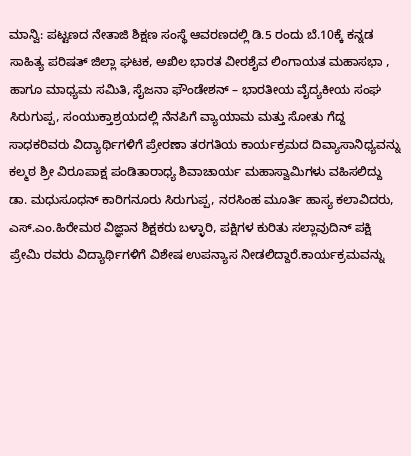ಮಾನ್ವಿ: ಪಟ್ಟಣದ ನೇತಾಜಿ ಶಿಕ್ಷಣ ಸಂಸ್ಥೆ ಆವರಣದಲ್ಲಿ ಡಿ.5 ರಂದು ಬೆ.10ಕ್ಕೆ ಕನ್ನಡ ಸಾಹಿತ್ಯ ಪರಿಷತ್ ಜಿಲ್ಲಾ ಘಟಕ, ಅಖಿಲ ಭಾರತ ವೀರಶೈವ ಲಿಂಗಾಯತ ಮಹಾಸಭಾ , ಹಾಗೂ ಮಾಧ್ಯಮ ಸಮಿತಿ, ಸೈಜನಾ ಫೌಂಡೇಶನ್ – ಭಾರತೀಯ ವೈದ್ಯಕೀಯ ಸಂಘ ಸಿರುಗುಪ್ಪ, ಸಂಯುಕ್ತಾಶ್ರಯದಲ್ಲಿ ನೆನಪಿಗೆ ವ್ಯಾಯಾಮ ಮತ್ತು ಸೋತು ಗೆದ್ದ ಸಾಧಕರಿವರು ವಿದ್ಯಾರ್ಥಿಗಳಿಗೆ ಪ್ರೇರಣಾ ತರಗತಿಯ ಕಾರ್ಯಕ್ರಮದ ದಿವ್ಯಾಸಾನಿಧ್ಯವನ್ನು ಕಲ್ಮಠ ಶ್ರೀ ವಿರೂಪಾಕ್ಷ ಪಂಡಿತಾರಾಧ್ಯ ಶಿವಾಚಾರ್ಯ ಮಹಾಸ್ವಾಮಿಗಳು ವಹಿಸಲಿದ್ದು ಡಾ. ಮಧುಸೂಧನ್ ಕಾರಿಗನೂರು ಸಿರುಗುಪ್ಪ, ನರಸಿಂಹ ಮೂರ್ತಿ ಹಾಸ್ಯ ಕಲಾವಿದರು, ಎಸ್.ಎಂ.ಹಿರೇಮಠ ವಿಜ್ಞಾನ ಶಿಕ್ಷಕರು ಬಳ್ಳಾರಿ, ಪಕ್ಷಿಗಳ ಕುರಿತು ಸಲ್ಲಾವುದಿನ್ ಪಕ್ಷಿ ಪ್ರೇಮಿ ರವರು ವಿದ್ಯಾರ್ಥಿಗಳಿಗೆ ವಿಶೇಷ ಉಪನ್ಯಾಸ ನೀಡಲಿದ್ದಾರೆ.ಕಾರ್ಯಕ್ರಮವನ್ನು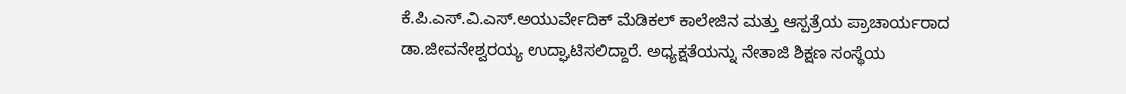ಕೆ.ಪಿ.ಎಸ್.ವಿ.ಎಸ್.ಅಯುರ್ವೇದಿಕ್ ಮೆಡಿಕಲ್ ಕಾಲೇಜಿನ ಮತ್ತು ಆಸ್ಪತ್ರೆಯ ಪ್ರಾಚಾರ್ಯರಾದ ಡಾ.ಜೀವನೇಶ್ವರಯ್ಯ ಉದ್ಘಾಟಿಸಲಿದ್ದಾರೆ. ಅಧ್ಯಕ್ಷತೆಯನ್ನು ನೇತಾಜಿ ಶಿಕ್ಷಣ ಸಂಸ್ಥೆಯ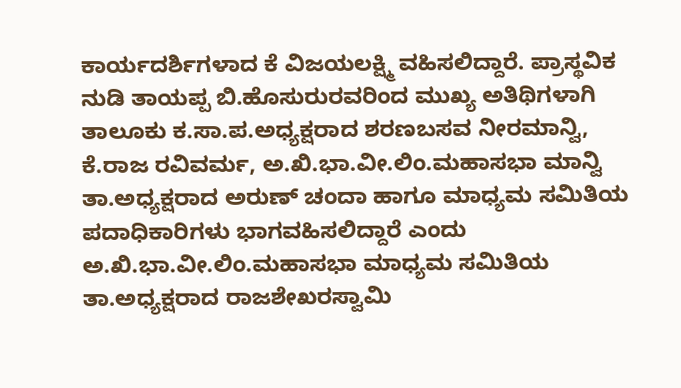ಕಾರ್ಯದರ್ಶಿಗಳಾದ ಕೆ ವಿಜಯಲಕ್ಷ್ಮಿ ವಹಿಸಲಿದ್ದಾರೆ. ಪ್ರಾಸ್ಥವಿಕ ನುಡಿ ತಾಯಪ್ಪ ಬಿ.ಹೊಸುರುರವರಿಂದ ಮುಖ್ಯ ಅತಿಥಿಗಳಾಗಿ ತಾಲೂಕು ಕ.ಸಾ.ಪ.ಅಧ್ಯಕ್ಷರಾದ ಶರಣಬಸವ ನೀರಮಾನ್ವಿ, ಕೆ.ರಾಜ ರವಿವರ್ಮ, ಅ.ಖಿ.ಭಾ.ವೀ.ಲಿಂ.ಮಹಾಸಭಾ ಮಾನ್ವಿ ತಾ.ಅಧ್ಯಕ್ಷರಾದ ಅರುಣ್ ಚಂದಾ ಹಾಗೂ ಮಾಧ್ಯಮ ಸಮಿತಿಯ ಪದಾಧಿಕಾರಿಗಳು ಭಾಗವಹಿಸಲಿದ್ದಾರೆ ಎಂದು ಅ.ಖಿ.ಭಾ.ವೀ.ಲಿಂ.ಮಹಾಸಭಾ ಮಾಧ್ಯಮ ಸಮಿತಿಯ ತಾ.ಅಧ್ಯಕ್ಷರಾದ ರಾಜಶೇಖರಸ್ವಾಮಿ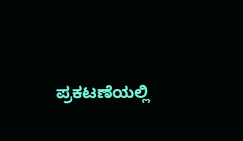ಪ್ರಕಟಣೆಯಲ್ಲಿ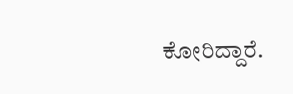ಕೋರಿದ್ದಾರೆ.